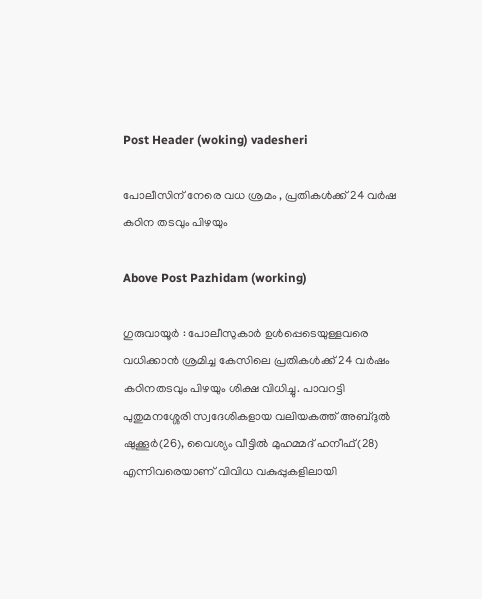Post Header (woking) vadesheri

പോലീസിന് നേരെ വധ ശ്രമം , പ്രതികൾക്ക് 24 വർഷ കഠിന തടവും പിഴയും

Above Post Pazhidam (working)

ഗുരുവായൂര്‍ : പോലീസുകാര്‍ ഉള്‍പ്പെടെയുള്ളവരെ വധിക്കാൻ ശ്രമിച്ച കേസിലെ പ്രതികള്‍ക്ക് 24 വര്‍ഷം കഠിനതടവും പിഴയും ശിക്ഷ വിധിച്ചു. പാവറട്ടി പുതുമനശ്ശേരി സ്വദേശികളായ വലിയകത്ത് അബ്ദുല്‍ ഷുക്കൂര്‍(26), വൈശ്യം വീട്ടില്‍ മുഹമ്മദ് ഹനീഫ്(28) എന്നിവരെയാണ് വിവിധ വകുപ്പുകളിലായി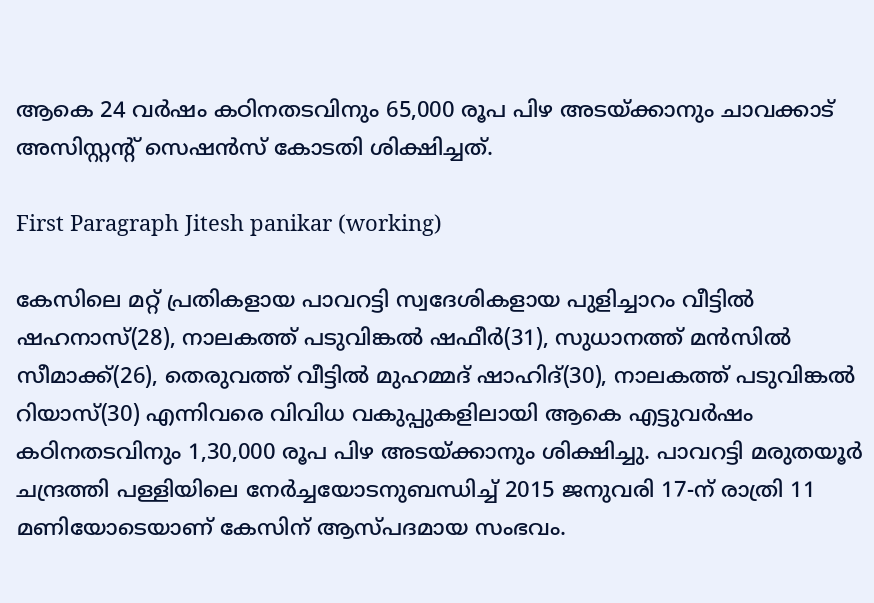ആകെ 24 വര്‍ഷം കഠിനതടവിനും 65,000 രൂപ പിഴ അടയ്ക്കാനും ചാവക്കാട് അസിസ്റ്റന്റ് സെഷന്‍സ് കോടതി ശിക്ഷിച്ചത്.

First Paragraph Jitesh panikar (working)

കേസിലെ മറ്റ് പ്രതികളായ പാവറട്ടി സ്വദേശികളായ പുളിച്ചാറം വീട്ടില്‍ ഷഹനാസ്(28), നാലകത്ത് പടുവിങ്കല്‍ ഷഫീര്‍(31), സുധാനത്ത് മന്‍സില്‍ സീമാക്ക്(26), തെരുവത്ത് വീട്ടില്‍ മുഹമ്മദ് ഷാഹിദ്(30), നാലകത്ത് പടുവിങ്കല്‍ റിയാസ്(30) എന്നിവരെ വിവിധ വകുപ്പുകളിലായി ആകെ എട്ടുവര്‍ഷം കഠിനതടവിനും 1,30,000 രൂപ പിഴ അടയ്ക്കാനും ശിക്ഷിച്ചു. പാവറട്ടി മരുതയൂര്‍ ചന്ദ്രത്തി പള്ളിയിലെ നേര്‍ച്ചയോടനുബന്ധിച്ച് 2015 ജനുവരി 17-ന് രാത്രി 11 മണിയോടെയാണ് കേസിന് ആസ്പദമായ സംഭവം.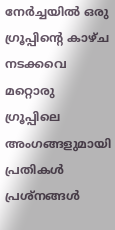നേര്‍ച്ചയില്‍ ഒരു ഗ്രൂപ്പിന്റെ കാഴ്ച നടക്കവെ മറ്റൊരു ഗ്രൂപ്പിലെ അംഗങ്ങളുമായി പ്രതികള്‍ പ്രശ്‌നങ്ങള്‍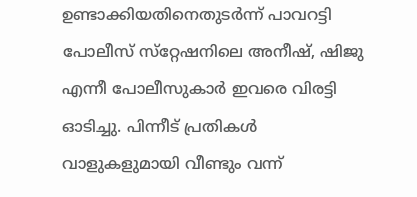ഉണ്ടാക്കിയതിനെതുടര്‍ന്ന് പാവറട്ടി പോലീസ് സ്‌റ്റേഷനിലെ അനീഷ്, ഷിജു എന്നീ പോലീസുകാര്‍ ഇവരെ വിരട്ടി ഓടിച്ചു. പിന്നീട് പ്രതികള്‍ വാളുകളുമായി വീണ്ടും വന്ന്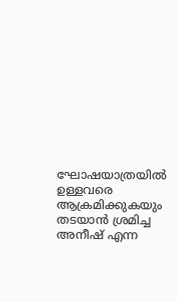ഘോഷയാത്രയില്‍ ഉള്ളവരെ ആക്രമിക്കുകയും തടയാന്‍ ശ്രമിച്ച അനീഷ് എന്ന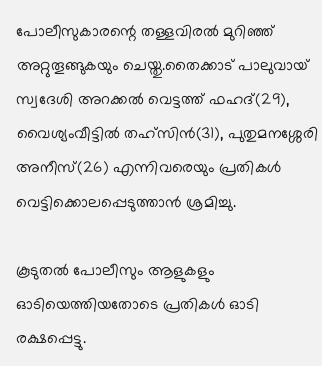പോലീസുകാരന്റെ തള്ളവിരല്‍ മുറിഞ്ഞ് അറ്റുതൂങ്ങുകയും ചെയ്തു.തൈക്കാട് പാലുവായ് സ്വദേശി അറക്കല്‍ വെട്ടത്ത് ഫഹദ്(29), വൈശ്യംവീട്ടില്‍ തഹ്‌സിന്‍(31), പുതുമനശ്ശേരി അനീസ്(26) എന്നിവരെയും പ്രതികള്‍ വെട്ടിക്കൊലപ്പെടുത്താന്‍ ശ്രമിച്ചു.

കൂടുതല്‍ പോലീസും ആളുകളും ഓടിയെത്തിയതോടെ പ്രതികള്‍ ഓടി രക്ഷപ്പെട്ടു.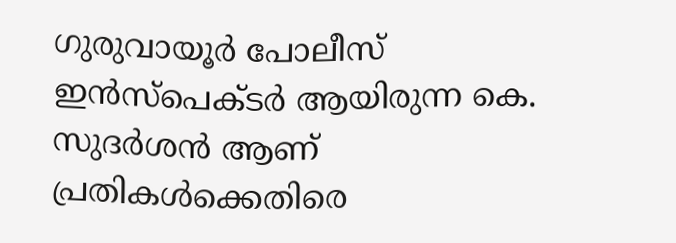ഗുരുവായൂര്‍ പോലീസ് ഇന്‍സ്‌പെക്ടര്‍ ആയിരുന്ന കെ. സുദര്‍ശന്‍ ആണ് പ്രതികള്‍ക്കെതിരെ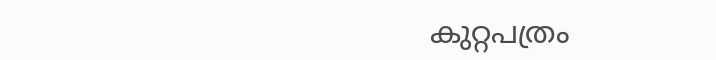കുറ്റപത്രം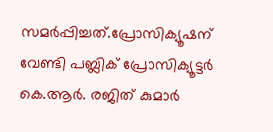സമര്‍പ്പിച്ചത്.പ്രോസിക്യൂഷന് വേണ്ടി പബ്ലിക് പ്രോസിക്യൂട്ടര്‍ കെ.ആര്‍. രജിത് കുമാര്‍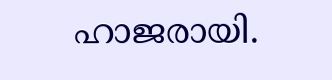ഹാജരായി.